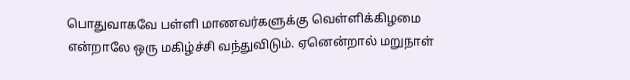பொதுவாகவே பள்ளி மாணவர்களுக்கு வெள்ளிக்கிழமை என்றாலே ஒரு மகிழ்ச்சி வந்துவிடும். ஏனென்றால் மறுநாள்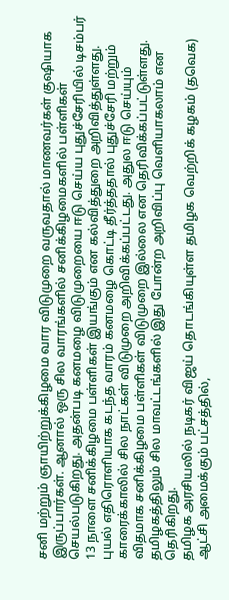சனி மற்றும் ஞாயிற்றுக்கிழமை வார விடுமுறை வருவதால் மாணவர்கள் குஷியாக இருப்பார்கள். ஆனால் ஒரு சில வாரங்களில் சனிக்கிழமைகளில் பள்ளிகள் செயல்படுகிறது. அதன்படி கனமழை விடுமுறையை ஈடு செய்ய புதுச்சேரியில் டிசம்பர் 13 நாளை சனிக்கிழமை பள்ளிகள் இயங்கும் என கல்வித்துறை அறிவித்துள்ளது.
புயல் எதிரொளியாக கடந்த வாரம் கனமழை கொட்டி தீர்த்ததால் புதுச்சேரி மற்றும் காரைக்காலில் சில நாட்கள் விடுமுறை அறிவிக்கப்பட்டது. அதுல ஈடு செய்யும் விதமாக சனிக்கிழமை பள்ளிகள் விடுமுறை இல்லை என தெரிவிக்கப்பட்டுள்ளது. தமிழகத்திலும் சில மாவட்டங்களில் இது போன்ற அறிவிப்பு வெளியாகலாம் என தெரிகிறது.
தமிழக அரசியலில் நடிகர் விஜய் தொடங்கியுள்ள தமிழக வெற்றிக் கழகம் (தவெக) ஆட்சி அமைக்கும் பட்சத்தில்,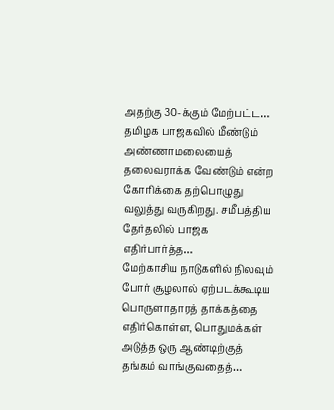அதற்கு 30-க்கும் மேற்பட்ட…
தமிழக பாஜகவில் மீண்டும் அண்ணாமலையைத் தலைவராக்க வேண்டும் என்ற கோரிக்கை தற்பொழுது வலுத்து வருகிறது. சமீபத்திய தேர்தலில் பாஜக எதிர்பார்த்த…
மேற்காசிய நாடுகளில் நிலவும் போர் சூழலால் ஏற்படக்கூடிய பொருளாதாரத் தாக்கத்தை எதிர்கொள்ள, பொதுமக்கள் அடுத்த ஒரு ஆண்டிற்குத் தங்கம் வாங்குவதைத்…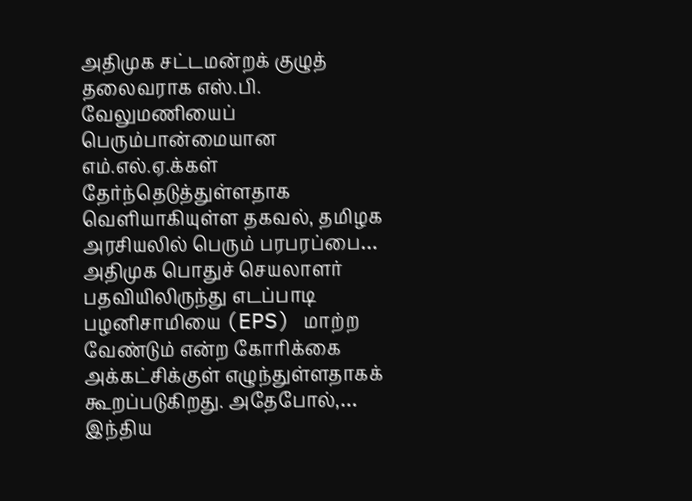அதிமுக சட்டமன்றக் குழுத் தலைவராக எஸ்.பி. வேலுமணியைப் பெரும்பான்மையான எம்.எல்.ஏ.க்கள் தேர்ந்தெடுத்துள்ளதாக வெளியாகியுள்ள தகவல், தமிழக அரசியலில் பெரும் பரபரப்பை…
அதிமுக பொதுச் செயலாளர் பதவியிலிருந்து எடப்பாடி பழனிசாமியை (EPS) மாற்ற வேண்டும் என்ற கோரிக்கை அக்கட்சிக்குள் எழுந்துள்ளதாகக் கூறப்படுகிறது. அதேபோல்,…
இந்திய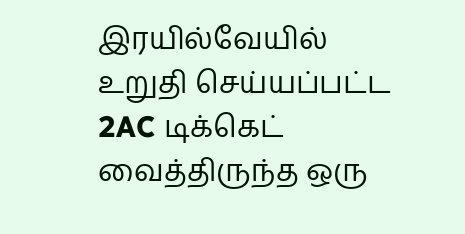இரயில்வேயில் உறுதி செய்யப்பட்ட 2AC டிக்கெட் வைத்திருந்த ஒரு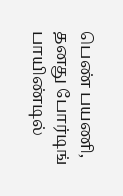பெண் பயணி, தனது போர்டிங் பாயிண்டில்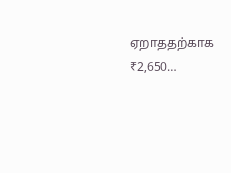ஏறாததற்காக ₹2,650…